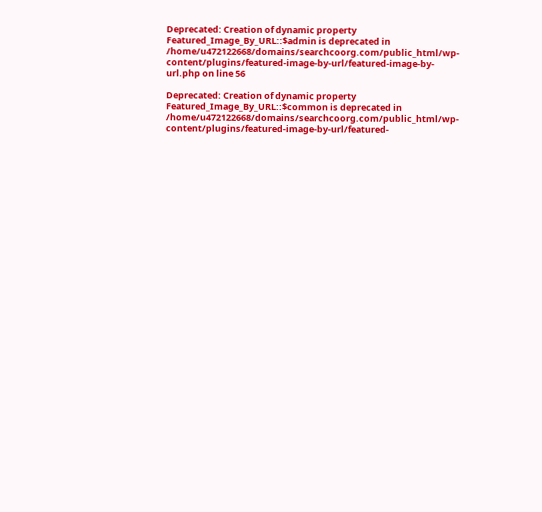Deprecated: Creation of dynamic property Featured_Image_By_URL::$admin is deprecated in /home/u472122668/domains/searchcoorg.com/public_html/wp-content/plugins/featured-image-by-url/featured-image-by-url.php on line 56

Deprecated: Creation of dynamic property Featured_Image_By_URL::$common is deprecated in /home/u472122668/domains/searchcoorg.com/public_html/wp-content/plugins/featured-image-by-url/featured-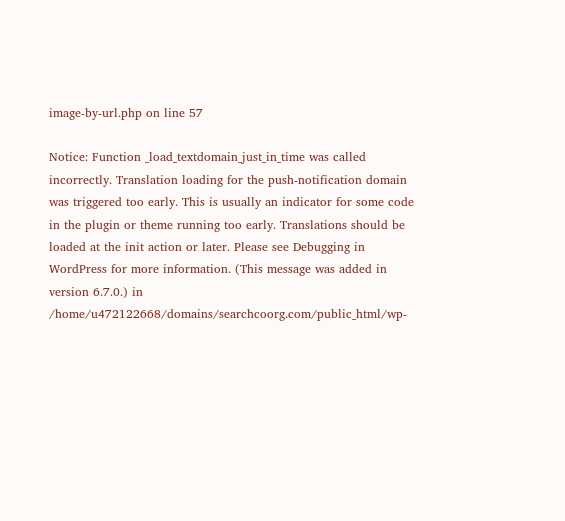image-by-url.php on line 57

Notice: Function _load_textdomain_just_in_time was called incorrectly. Translation loading for the push-notification domain was triggered too early. This is usually an indicator for some code in the plugin or theme running too early. Translations should be loaded at the init action or later. Please see Debugging in WordPress for more information. (This message was added in version 6.7.0.) in /home/u472122668/domains/searchcoorg.com/public_html/wp-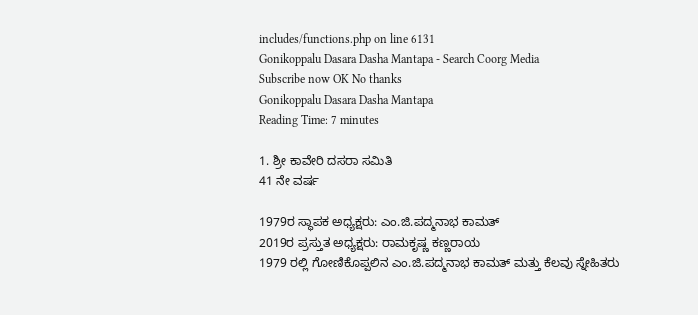includes/functions.php on line 6131
Gonikoppalu Dasara Dasha Mantapa - Search Coorg Media
Subscribe now OK No thanks
Gonikoppalu Dasara Dasha Mantapa
Reading Time: 7 minutes

1. ಶ್ರೀ ಕಾವೇರಿ ದಸರಾ ಸಮಿತಿ
41 ನೇ ವರ್ಷ

1979ರ ಸ್ಥಾಪಕ ಅಧ್ಯಕ್ಷರು: ಎಂ.ಜಿ.ಪದ್ಮನಾಭ ಕಾಮತ್
2019ರ ಪ್ರಸ್ತುತ ಅಧ್ಯಕ್ಷರು: ರಾಮಕೃಷ್ಣ ಕಣ್ಣರಾಯ
1979 ರಲ್ಲಿ ಗೋಣಿಕೊಪ್ಪಲಿನ ಎಂ.ಜಿ.ಪದ್ಮನಾಭ ಕಾಮತ್ ಮತ್ತು ಕೆಲವು ಸ್ನೇಹಿತರು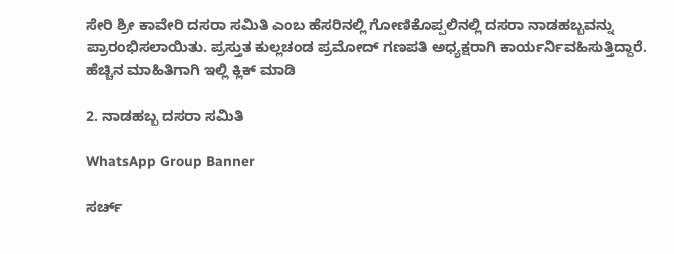ಸೇರಿ ಶ್ರೀ ಕಾವೇರಿ ದಸರಾ ಸಮಿತಿ ಎಂಬ ಹೆಸರಿನಲ್ಲಿ ಗೋಣಿಕೊಪ್ಪಲಿನಲ್ಲಿ ದಸರಾ ನಾಡಹಬ್ಬವನ್ನು ಪ್ರಾರಂಭಿಸಲಾಯಿತು. ಪ್ರಸ್ತುತ ಕುಲ್ಲಚಂಡ ಪ್ರಮೋದ್ ಗಣಪತಿ ಅಧ್ಯಕ್ಷರಾಗಿ ಕಾರ್ಯರ್ನಿವಹಿಸುತ್ತಿದ್ದಾರೆ.
ಹೆಚ್ಚಿನ ಮಾಹಿತಿಗಾಗಿ ಇಲ್ಲಿ ಕ್ಲಿಕ್ ಮಾಡಿ

2. ನಾಡಹಬ್ಬ ದಸರಾ ಸಮಿತಿ

WhatsApp Group Banner

ಸರ್ಚ್‌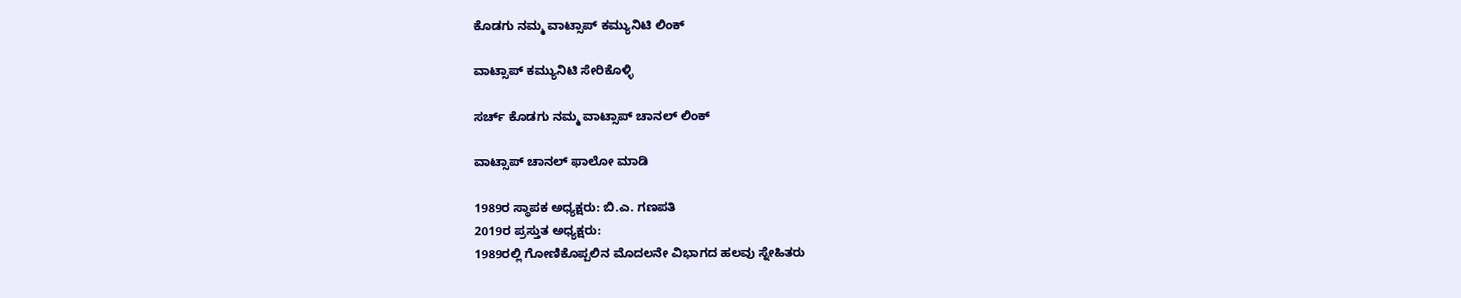ಕೊಡಗು ನಮ್ಮ ವಾಟ್ಸಾಪ್‌ ಕಮ್ಯುನಿಟಿ ಲಿಂಕ್‌

ವಾಟ್ಸಾಪ್ ಕಮ್ಯುನಿಟಿ ಸೇರಿಕೊಳ್ಳಿ

ಸರ್ಚ್‌ ಕೊಡಗು ನಮ್ಮ ವಾಟ್ಸಾಪ್‌ ಚಾನಲ್‌ ಲಿಂಕ್‌

ವಾಟ್ಸಾಪ್ ಚಾನಲ್‌ ಫಾಲೋ ಮಾಡಿ

1989ರ ಸ್ಥಾಪಕ ಅಧ್ಯಕ್ಷರು: ಬಿ.ಎ. ಗಣಪತಿ
2019ರ ಪ್ರಸ್ತುತ ಅಧ್ಯಕ್ಷರು:
1989ರಲ್ಲಿ ಗೋಣಿಕೊಪ್ಪಲಿನ ಮೊದಲನೇ ವಿಭಾಗದ ಹಲವು ಸ್ನೇಹಿತರು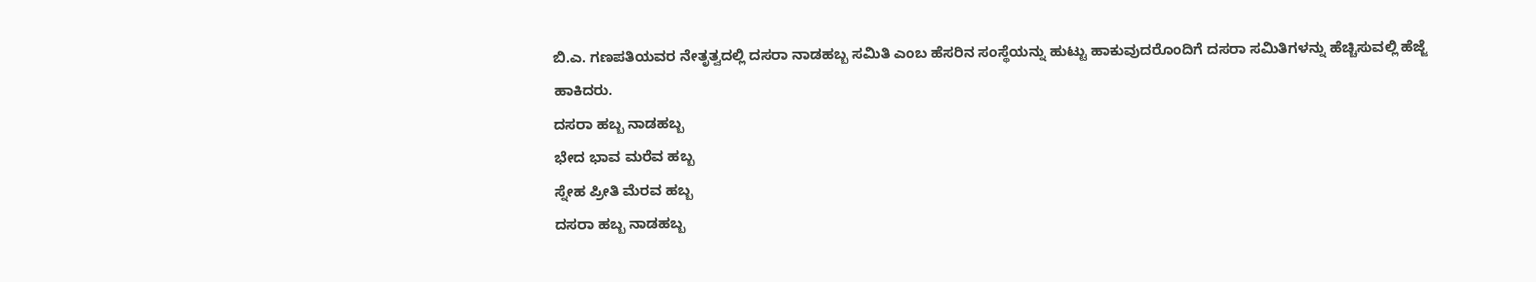ಬಿ.ಎ. ಗಣಪತಿಯವರ ನೇತೃತ್ವದಲ್ಲಿ ದಸರಾ ನಾಡಹಬ್ಬ ಸಮಿತಿ ಎಂಬ ಹೆಸರಿನ ಸಂಸ್ಥೆಯನ್ನು ಹುಟ್ಟು ಹಾಕುವುದರೊಂದಿಗೆ ದಸರಾ ಸಮಿತಿಗಳನ್ನು ಹೆಚ್ಚಿಸುವಲ್ಲಿ ಹೆಜ್ಜೆ ಹಾಕಿದರು.
ದಸರಾ ಹಬ್ಬ ನಾಡಹಬ್ಬ
ಭೇದ ಭಾವ ಮರೆವ ಹಬ್ಬ
ಸ್ನೇಹ ಪ್ರೀತಿ ಮೆರವ ಹಬ್ಬ
ದಸರಾ ಹಬ್ಬ ನಾಡಹಬ್ಬ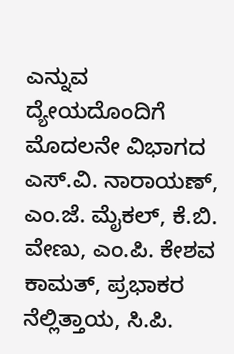ಎನ್ನುವ ದ್ಯೇಯದೊಂದಿಗೆ ಮೊದಲನೇ ವಿಭಾಗದ ಎಸ್.ವಿ. ನಾರಾಯಣ್, ಎಂ.ಜೆ. ಮೈಕಲ್, ಕೆ.ಬಿ. ವೇಣು, ಎಂ.ಪಿ. ಕೇಶವ ಕಾಮತ್, ಪ್ರಭಾಕರ ನೆಲ್ಲಿತ್ತಾಯ, ಸಿ.ಪಿ.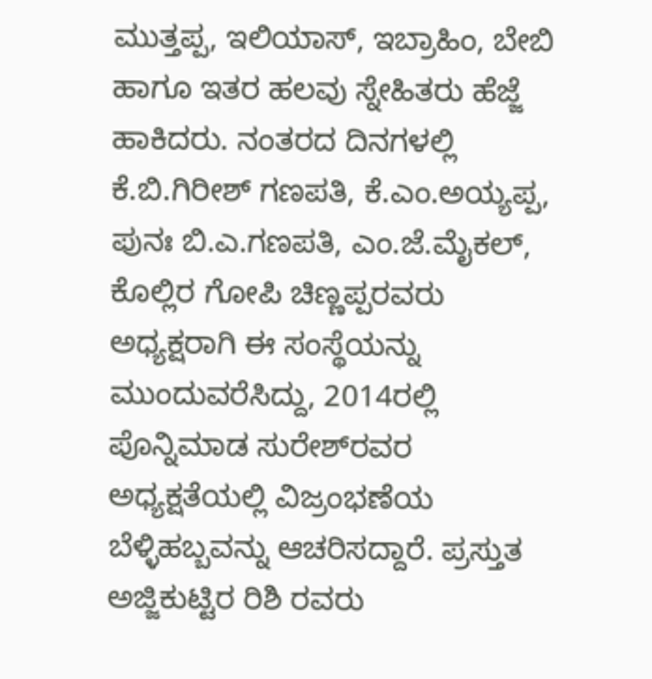ಮುತ್ತಪ್ಪ, ಇಲಿಯಾಸ್, ಇಬ್ರಾಹಿಂ, ಬೇಬಿ ಹಾಗೂ ಇತರ ಹಲವು ಸ್ನೇಹಿತರು ಹೆಜ್ಜೆ ಹಾಕಿದರು. ನಂತರದ ದಿನಗಳಲ್ಲಿ ಕೆ.ಬಿ.ಗಿರೀಶ್ ಗಣಪತಿ, ಕೆ.ಎಂ.ಅಯ್ಯಪ್ಪ, ಪುನಃ ಬಿ.ಎ.ಗಣಪತಿ, ಎಂ.ಜೆ.ಮೈಕಲ್, ಕೊಲ್ಲಿರ ಗೋಪಿ ಚಿಣ್ಣಪ್ಪರವರು ಅಧ್ಯಕ್ಷರಾಗಿ ಈ ಸಂಸ್ಥೆಯನ್ನು ಮುಂದುವರೆಸಿದ್ದು, 2014ರಲ್ಲಿ ಪೊನ್ನಿಮಾಡ ಸುರೇಶ್‍ರವರ ಅಧ್ಯಕ್ಷತೆಯಲ್ಲಿ ವಿಜ್ರಂಭಣೆಯ ಬೆಳ್ಳಿಹಬ್ಬವನ್ನು ಆಚರಿಸದ್ದಾರೆ. ಪ್ರಸ್ತುತ ಅಜ್ಜಿಕುಟ್ಟಿರ ರಿಶಿ ರವರು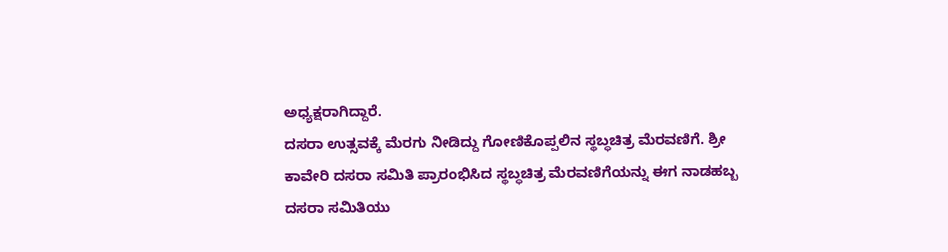ಅಧ್ಯಕ್ಷರಾಗಿದ್ದಾರೆ.
ದಸರಾ ಉತ್ಸವಕ್ಕೆ ಮೆರಗು ನೀಡಿದ್ದು ಗೋಣಿಕೊಪ್ಪಲಿನ ಸ್ಥಬ್ಧಚಿತ್ರ ಮೆರವಣಿಗೆ. ಶ್ರೀ ಕಾವೇರಿ ದಸರಾ ಸಮಿತಿ ಪ್ರಾರಂಭಿಸಿದ ಸ್ಥಬ್ಧಚಿತ್ರ ಮೆರವಣಿಗೆಯನ್ನು ಈಗ ನಾಡಹಬ್ಬ ದಸರಾ ಸಮಿತಿಯು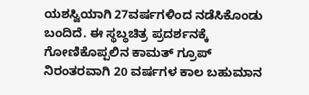ಯಶಸ್ವಿಯಾಗಿ 27ವರ್ಷಗಳಿಂದ ನಡೆಸಿಕೊಂಡು ಬಂದಿದೆ. ಈ ಸ್ಥಬ್ಧಚಿತ್ರ ಪ್ರದರ್ಶನಕ್ಕೆ ಗೋಣಿಕೊಪ್ಪಲಿನ ಕಾಮತ್ ಗ್ರೂಪ್ ನಿರಂತರವಾಗಿ 20 ವರ್ಷಗಳ ಕಾಲ ಬಹುಮಾನ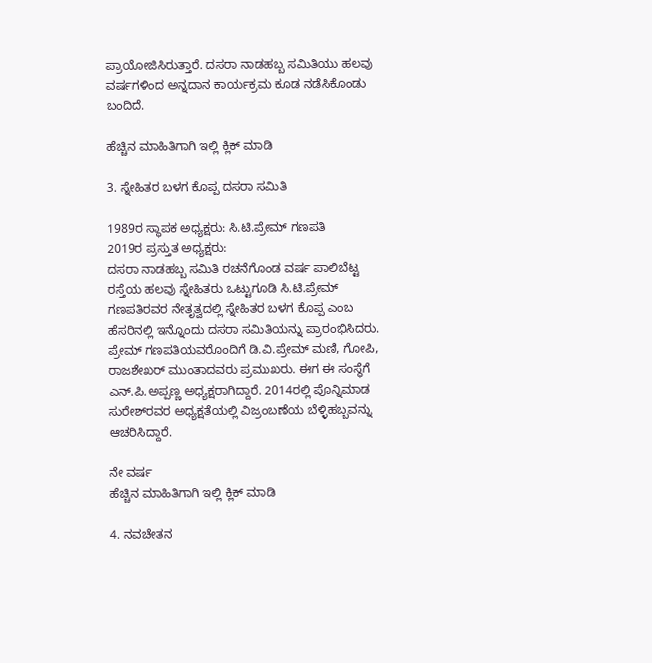ಪ್ರಾಯೋಜಿಸಿರುತ್ತಾರೆ. ದಸರಾ ನಾಡಹಬ್ಬ ಸಮಿತಿಯು ಹಲವು ವರ್ಷಗಳಿಂದ ಅನ್ನದಾನ ಕಾರ್ಯಕ್ರಮ ಕೂಡ ನಡೆಸಿಕೊಂಡು ಬಂದಿದೆ.

ಹೆಚ್ಚಿನ ಮಾಹಿತಿಗಾಗಿ ಇಲ್ಲಿ ಕ್ಲಿಕ್ ಮಾಡಿ

3. ಸ್ನೇಹಿತರ ಬಳಗ ಕೊಪ್ಪ ದಸರಾ ಸಮಿತಿ

1989ರ ಸ್ಥಾಪಕ ಅಧ್ಯಕ್ಷರು: ಸಿ.ಟಿ.ಪ್ರೇಮ್ ಗಣಪತಿ
2019ರ ಪ್ರಸ್ತುತ ಅಧ್ಯಕ್ಷರು:
ದಸರಾ ನಾಡಹಬ್ಬ ಸಮಿತಿ ರಚನೆಗೊಂಡ ವರ್ಷ ಪಾಲಿಬೆಟ್ಟ ರಸ್ತೆಯ ಹಲವು ಸ್ನೇಹಿತರು ಒಟ್ಟುಗೂಡಿ ಸಿ.ಟಿ.ಪ್ರೇಮ್ ಗಣಪತಿರವರ ನೇತೃತ್ವದಲ್ಲಿ ಸ್ನೇಹಿತರ ಬಳಗ ಕೊಪ್ಪ ಎಂಬ ಹೆಸರಿನಲ್ಲಿ ಇನ್ನೊಂದು ದಸರಾ ಸಮಿತಿಯನ್ನು ಪ್ರಾರಂಭಿಸಿದರು. ಪ್ರೇಮ್ ಗಣಪತಿಯವರೊಂದಿಗೆ ಡಿ.ವಿ.ಪ್ರೇಮ್ ಮಣಿ, ಗೋಪಿ, ರಾಜಶೇಖರ್ ಮುಂತಾದವರು ಪ್ರಮುಖರು. ಈಗ ಈ ಸಂಸ್ಥೆಗೆ ಎನ್.ಪಿ.ಅಪ್ಪಣ್ಣ ಅಧ್ಯಕ್ಷರಾಗಿದ್ದಾರೆ. 2014ರಲ್ಲಿ ಪೊನ್ನಿಮಾಡ ಸುರೇಶ್‍ರವರ ಅಧ್ಯಕ್ಷತೆಯಲ್ಲಿ ವಿಜ್ರಂಬಣೆಯ ಬೆಳ್ಳಿಹಬ್ಬವನ್ನು ಆಚರಿಸಿದ್ದಾರೆ.

ನೇ ವರ್ಷ
ಹೆಚ್ಚಿನ ಮಾಹಿತಿಗಾಗಿ ಇಲ್ಲಿ ಕ್ಲಿಕ್ ಮಾಡಿ

4. ನವಚೇತನ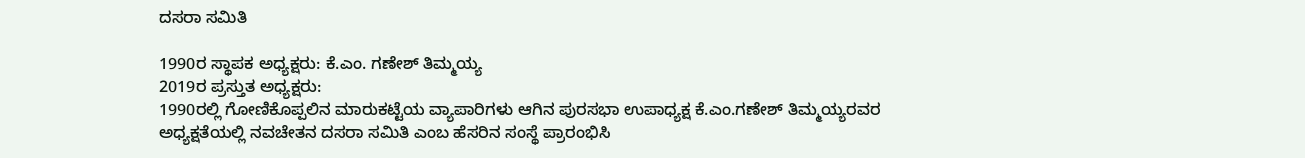ದಸರಾ ಸಮಿತಿ

1990ರ ಸ್ಥಾಪಕ ಅಧ್ಯಕ್ಷರು: ಕೆ.ಎಂ. ಗಣೇಶ್ ತಿಮ್ಮಯ್ಯ
2019ರ ಪ್ರಸ್ತುತ ಅಧ್ಯಕ್ಷರು:
1990ರಲ್ಲಿ ಗೋಣಿಕೊಪ್ಪಲಿನ ಮಾರುಕಟ್ಟೆಯ ವ್ಯಾಪಾರಿಗಳು ಆಗಿನ ಪುರಸಭಾ ಉಪಾಧ್ಯಕ್ಷ ಕೆ.ಎಂ.ಗಣೇಶ್ ತಿಮ್ಮಯ್ಯರವರ ಅಧ್ಯಕ್ಷತೆಯಲ್ಲಿ ನವಚೇತನ ದಸರಾ ಸಮಿತಿ ಎಂಬ ಹೆಸರಿನ ಸಂಸ್ಥೆ ಪ್ರಾರಂಭಿಸಿ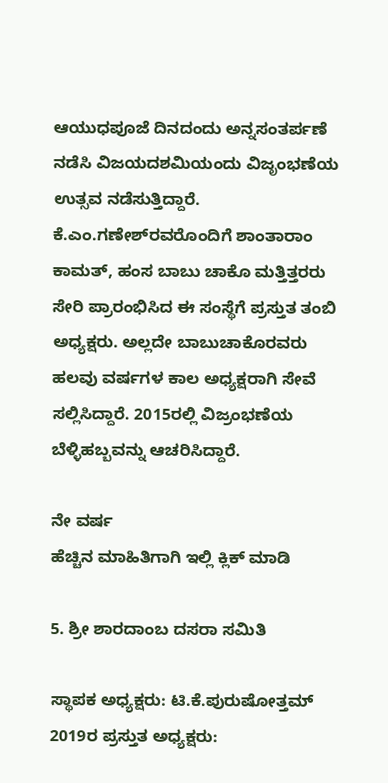ಆಯುಧಪೂಜೆ ದಿನದಂದು ಅನ್ನಸಂತರ್ಪಣೆ ನಡೆಸಿ ವಿಜಯದಶಮಿಯಂದು ವಿಜೃಂಭಣೆಯ ಉತ್ಸವ ನಡೆಸುತ್ತಿದ್ದಾರೆ. ಕೆ.ಎಂ.ಗಣೇಶ್‍ರವರೊಂದಿಗೆ ಶಾಂತಾರಾಂ ಕಾಮತ್, ಹಂಸ ಬಾಬು ಚಾಕೊ ಮತ್ತಿತ್ತರರು ಸೇರಿ ಪ್ರಾರಂಭಿಸಿದ ಈ ಸಂಸ್ಥೆಗೆ ಪ್ರಸ್ತುತ ತಂಬಿ ಅಧ್ಯಕ್ಷರು. ಅಲ್ಲದೇ ಬಾಬುಚಾಕೊರವರು ಹಲವು ವರ್ಷಗಳ ಕಾಲ ಅಧ್ಯಕ್ಷರಾಗಿ ಸೇವೆ ಸಲ್ಲಿಸಿದ್ದಾರೆ. 2015ರಲ್ಲಿ ವಿಜ್ರಂಭಣೆಯ ಬೆಳ್ಳಿಹಬ್ಬವನ್ನು ಆಚರಿಸಿದ್ದಾರೆ.

ನೇ ವರ್ಷ
ಹೆಚ್ಚಿನ ಮಾಹಿತಿಗಾಗಿ ಇಲ್ಲಿ ಕ್ಲಿಕ್ ಮಾಡಿ

5. ಶ್ರೀ ಶಾರದಾಂಬ ದಸರಾ ಸಮಿತಿ

ಸ್ಥಾಪಕ ಅಧ್ಯಕ್ಷರು: ಟಿ.ಕೆ.ಪುರುಷೋತ್ತಮ್
2019ರ ಪ್ರಸ್ತುತ ಅಧ್ಯಕ್ಷರು: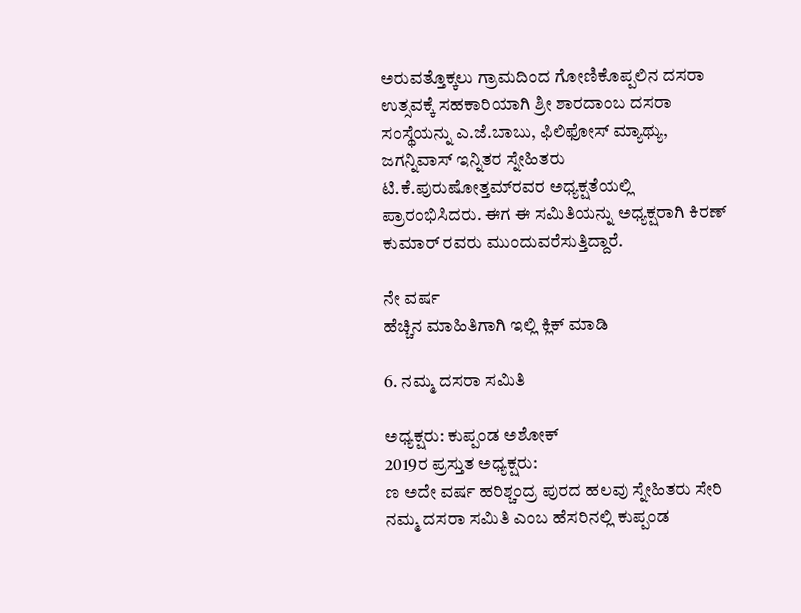ಅರುವತ್ತೊಕ್ಕಲು ಗ್ರಾಮದಿಂದ ಗೋಣಿಕೊಪ್ಪಲಿನ ದಸರಾ ಉತ್ಸವಕ್ಕೆ ಸಹಕಾರಿಯಾಗಿ ಶ್ರೀ ಶಾರದಾಂಬ ದಸರಾ ಸಂಸ್ಥೆಯನ್ನು ಎ.ಜೆ.ಬಾಬು, ಫಿಲಿಫೋಸ್ ಮ್ಯಾಥ್ಯು, ಜಗನ್ನಿವಾಸ್ ಇನ್ನಿತರ ಸ್ನೇಹಿತರು ಟಿ.ಕೆ.ಪುರುಷೋತ್ತಮ್‍ರವರ ಅಧ್ಯಕ್ಷತೆಯಲ್ಲಿ ಪ್ರಾರಂಭಿಸಿದರು. ಈಗ ಈ ಸಮಿತಿಯನ್ನು ಅಧ್ಯಕ್ಷರಾಗಿ ಕಿರಣ್ ಕುಮಾರ್ ರವರು ಮುಂದುವರೆಸುತ್ತಿದ್ದಾರೆ.

ನೇ ವರ್ಷ
ಹೆಚ್ಚಿನ ಮಾಹಿತಿಗಾಗಿ ಇಲ್ಲಿ ಕ್ಲಿಕ್ ಮಾಡಿ

6. ನಮ್ಮ ದಸರಾ ಸಮಿತಿ

ಅಧ್ಯಕ್ಷರು: ಕುಪ್ಪಂಡ ಅಶೋಕ್
2019ರ ಪ್ರಸ್ತುತ ಅಧ್ಯಕ್ಷರು:
ಣ ಅದೇ ವರ್ಷ ಹರಿಶ್ಚಂದ್ರ ಪುರದ ಹಲವು ಸ್ನೇಹಿತರು ಸೇರಿ ನಮ್ಮ ದಸರಾ ಸಮಿತಿ ಎಂಬ ಹೆಸರಿನಲ್ಲಿ ಕುಪ್ಪಂಡ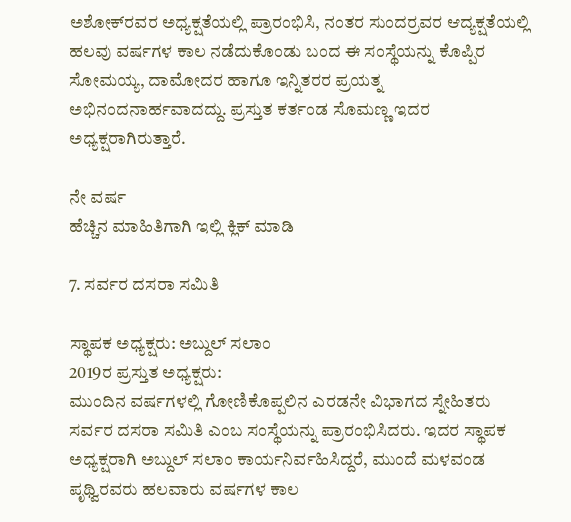ಅಶೋಕ್‍ರವರ ಅಧ್ಯಕ್ಷತೆಯಲ್ಲಿ ಪ್ರಾರಂಭಿಸಿ, ನಂತರ ಸುಂದರ್‍ರವರ ಆದ್ಯಕ್ಷತೆಯಲ್ಲಿ ಹಲವು ವರ್ಷಗಳ ಕಾಲ ನಡೆದುಕೊಂಡು ಬಂದ ಈ ಸಂಸ್ಥೆಯನ್ನು ಕೊಪ್ಪಿರ ಸೋಮಯ್ಯ, ದಾಮೋದರ ಹಾಗೂ ಇನ್ನಿತರರ ಪ್ರಯತ್ನ ಅಭಿನಂದನಾರ್ಹವಾದದ್ದು. ಪ್ರಸ್ತುತ ಕರ್ತಂಡ ಸೊಮಣ್ಣ ಇದರ ಅಧ್ಯಕ್ಷರಾಗಿರುತ್ತಾರೆ.

ನೇ ವರ್ಷ
ಹೆಚ್ಚಿನ ಮಾಹಿತಿಗಾಗಿ ಇಲ್ಲಿ ಕ್ಲಿಕ್ ಮಾಡಿ

7. ಸರ್ವರ ದಸರಾ ಸಮಿತಿ

ಸ್ಥಾಪಕ ಅಧ್ಯಕ್ಷರು: ಅಬ್ದುಲ್ ಸಲಾಂ
2019ರ ಪ್ರಸ್ತುತ ಅಧ್ಯಕ್ಷರು:
ಮುಂದಿನ ವರ್ಷಗಳಲ್ಲಿ ಗೋಣಿಕೊಪ್ಪಲಿನ ಎರಡನೇ ವಿಭಾಗದ ಸ್ನೇಹಿತರು ಸರ್ವರ ದಸರಾ ಸಮಿತಿ ಎಂಬ ಸಂಸ್ಥೆಯನ್ನು ಪ್ರಾರಂಭಿಸಿದರು. ಇದರ ಸ್ಥಾಪಕ ಅಧ್ಯಕ್ಷರಾಗಿ ಅಬ್ದುಲ್ ಸಲಾಂ ಕಾರ್ಯನಿರ್ವಹಿಸಿದ್ದರೆ, ಮುಂದೆ ಮಳವಂಡ ಪೃಥ್ವಿರವರು ಹಲವಾರು ವರ್ಷಗಳ ಕಾಲ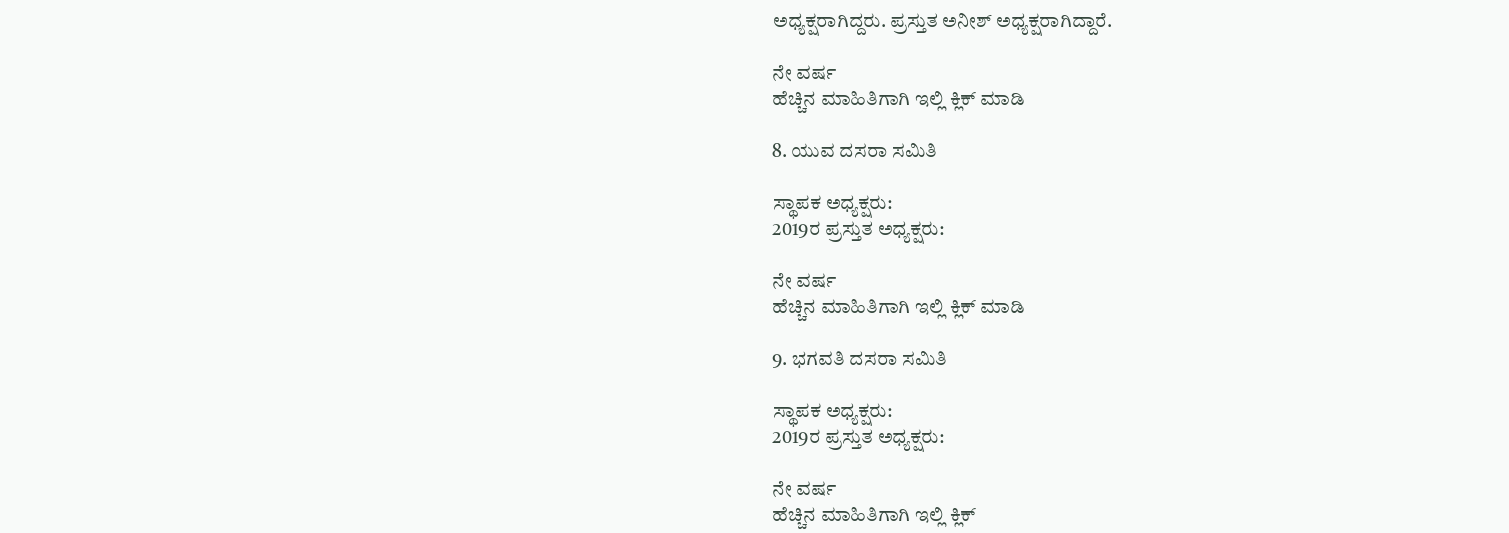ಅಧ್ಯಕ್ಷರಾಗಿದ್ದರು. ಪ್ರಸ್ತುತ ಅನೀಶ್ ಅಧ್ಯಕ್ಷರಾಗಿದ್ದಾರೆ.

ನೇ ವರ್ಷ
ಹೆಚ್ಚಿನ ಮಾಹಿತಿಗಾಗಿ ಇಲ್ಲಿ ಕ್ಲಿಕ್ ಮಾಡಿ

8. ಯುವ ದಸರಾ ಸಮಿತಿ

ಸ್ಥಾಪಕ ಅಧ್ಯಕ್ಷರು:
2019ರ ಪ್ರಸ್ತುತ ಅಧ್ಯಕ್ಷರು:

ನೇ ವರ್ಷ
ಹೆಚ್ಚಿನ ಮಾಹಿತಿಗಾಗಿ ಇಲ್ಲಿ ಕ್ಲಿಕ್ ಮಾಡಿ

9. ಭಗವತಿ ದಸರಾ ಸಮಿತಿ

ಸ್ಥಾಪಕ ಅಧ್ಯಕ್ಷರು:
2019ರ ಪ್ರಸ್ತುತ ಅಧ್ಯಕ್ಷರು:

ನೇ ವರ್ಷ
ಹೆಚ್ಚಿನ ಮಾಹಿತಿಗಾಗಿ ಇಲ್ಲಿ ಕ್ಲಿಕ್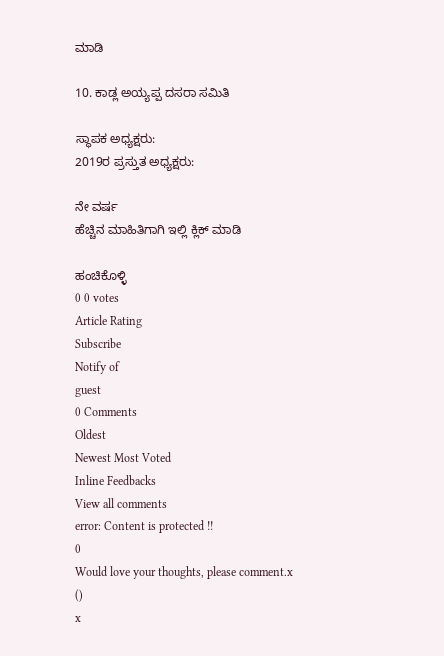ಮಾಡಿ

10. ಕಾಡ್ಲ ಅಯ್ಯಪ್ಪ ದಸರಾ ಸಮಿತಿ

ಸ್ಥಾಪಕ ಅಧ್ಯಕ್ಷರು:
2019ರ ಪ್ರಸ್ತುತ ಅಧ್ಯಕ್ಷರು:

ನೇ ವರ್ಷ
ಹೆಚ್ಚಿನ ಮಾಹಿತಿಗಾಗಿ ಇಲ್ಲಿ ಕ್ಲಿಕ್ ಮಾಡಿ

ಹಂಚಿಕೊಳ್ಳಿ
0 0 votes
Article Rating
Subscribe
Notify of
guest
0 Comments
Oldest
Newest Most Voted
Inline Feedbacks
View all comments
error: Content is protected !!
0
Would love your thoughts, please comment.x
()
x